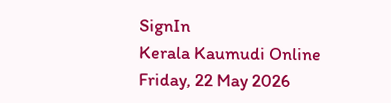SignIn
Kerala Kaumudi Online
Friday, 22 May 2026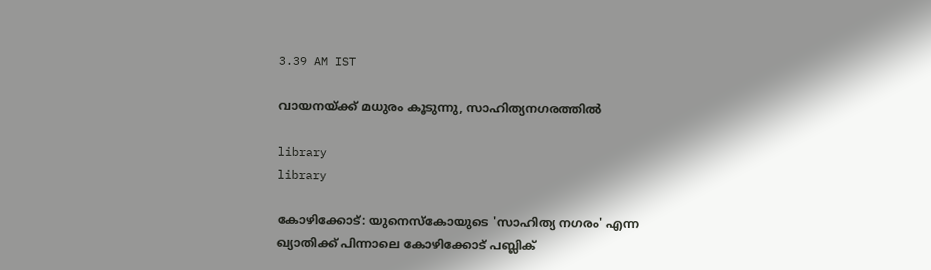3.39 AM IST

വായനയ്ക്ക് മധുരം കൂടുന്നു, സാഹിത്യനഗരത്തിൽ

library
library

കോഴിക്കോട്: യുനെസ്കോയുടെ 'സാഹിത്യ നഗരം' എന്ന ഖ്യാതിക്ക് പിന്നാലെ കോഴിക്കോട് പബ്ലിക്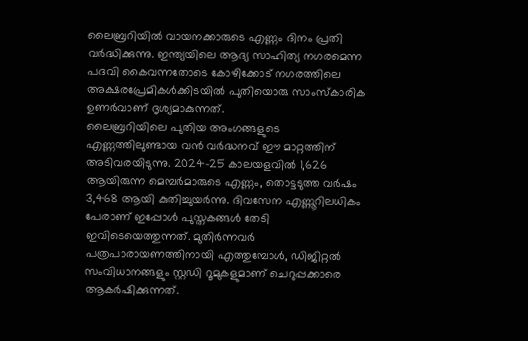ലൈബ്രറിയിൽ വായനക്കാരുടെ എണ്ണം ദിനം പ്രതി വർദ്ധിക്കുന്നു. ഇന്ത്യയിലെ ആദ്യ സാഹിത്യ നഗരമെന്ന പദവി കൈവന്നതോടെ കോഴിക്കോട് നഗരത്തിലെ അക്ഷരപ്രേമികൾക്കിടയിൽ പുതിയൊരു സാംസ്കാരിക ഉണർവാണ് ദൃശ്യമാകുന്നത്.
ലൈബ്രറിയിലെ പുതിയ അംഗങ്ങളുടെ എണ്ണത്തിലുണ്ടായ വൻ വർദ്ധനവ് ഈ മാറ്റത്തിന് അടിവരയിടുന്നു. 2024–25 കാലയളവിൽ 1,626 ആയിരുന്ന മെമ്പർമാരുടെ എണ്ണം, തൊട്ടടുത്ത വർഷം 3,468 ആയി കുതിച്ചുയർന്നു. ദിവസേന എണ്ണൂറിലധികം പേരാണ് ഇപ്പോൾ പുസ്തകങ്ങൾ തേടി ഇവിടെയെത്തുന്നത്. മുതിർന്നവർ പത്രപാരായണത്തിനായി എത്തുമ്പോൾ, ഡിജിറ്റൽ സംവിധാനങ്ങളും സ്റ്റഡി റൂമുകളുമാണ് ചെറുപ്പക്കാരെ ആകർഷിക്കുന്നത്.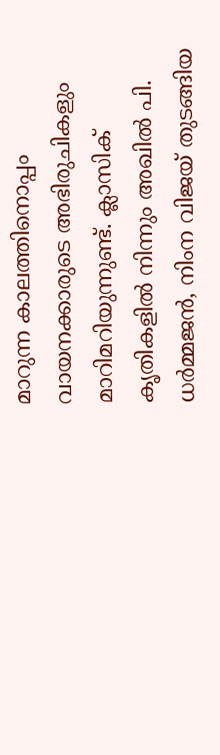മാറുന്ന കാലത്തിനൊപ്പം വായനക്കാരുടെ അഭിരുചികളും മാറിമറിയുന്നുണ്ട്. ക്ലാസിക് കൃതികളിൽ നിന്നും അഖിൽ പി. ധർമ്മജൻ, നിംന വിജയ് തുടങ്ങിയ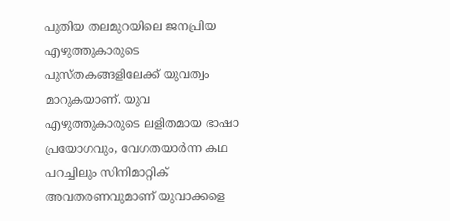പുതിയ തലമുറയിലെ ജനപ്രിയ എഴുത്തുകാരുടെ പുസ്തകങ്ങളിലേക്ക് യുവത്വം മാറുകയാണ്. യുവ എഴുത്തുകാരുടെ ലളിതമായ ഭാഷാ പ്രയോഗവും, വേഗതയാർന്ന കഥ പറച്ചിലും സിനിമാറ്റിക് അവതരണവുമാണ് യുവാക്കളെ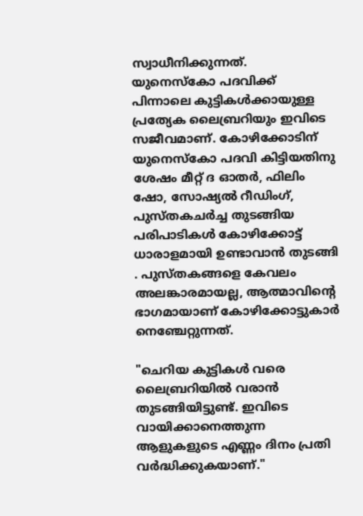സ്വാധീനിക്കുന്നത്.
യുനെസ്കോ പദവിക്ക് പിന്നാലെ കുട്ടികൾക്കായുള്ള പ്രത്യേക ലൈബ്രറിയും ഇവിടെ സജീവമാണ്. കോഴിക്കോടിന് യുനെസ്കോ പദവി കിട്ടിയതിനു ശേഷം മീറ്റ് ദ ഓതർ, ഫിലിം ഷോ, സോഷ്യൽ റീഡിംഗ്, പുസ്തകചർച്ച തുടങ്ങിയ പരിപാടികൾ കോഴിക്കോട്ട് ധാരാളമായി ഉണ്ടാവാൻ തുടങ്ങി . പുസ്തകങ്ങളെ കേവലം അലങ്കാരമായല്ല, ആത്മാവിന്റെ ഭാഗമായാണ് കോഴിക്കോട്ടുകാർ നെഞ്ചേറ്റുന്നത്.

"ചെറിയ കുട്ടികൾ വരെ ലൈബ്രറിയിൽ വരാൻ തുടങ്ങിയിട്ടുണ്ട്. ഇവിടെ വായിക്കാനെത്തുന്ന ആളുകളുടെ എണ്ണം ദിനം പ്രതി വർദ്ധിക്കുകയാണ്."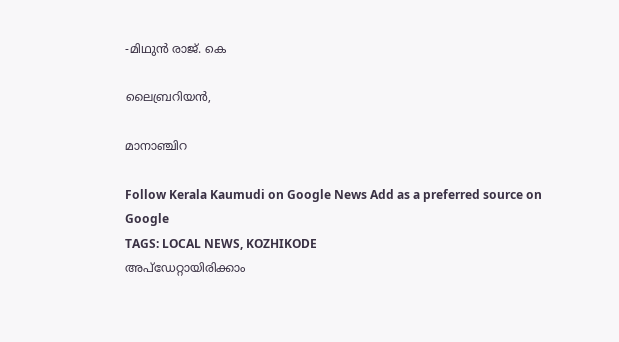-മിഥുൻ രാജ്. കെ

ലൈബ്രറിയൻ,

മാനാഞ്ചിറ

Follow Kerala Kaumudi on Google News Add as a preferred source on Google
TAGS: LOCAL NEWS, KOZHIKODE
അപ്ഡേറ്റായിരിക്കാം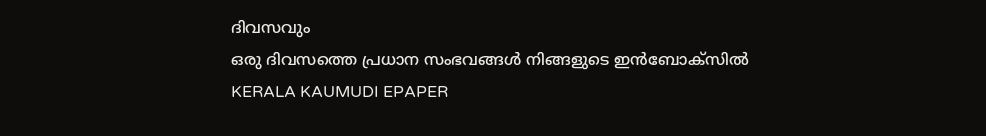ദിവസവും
ഒരു ദിവസത്തെ പ്രധാന സംഭവങ്ങൾ നിങ്ങളുടെ ഇൻബോക്സിൽ
KERALA KAUMUDI EPAPER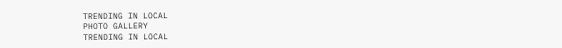TRENDING IN LOCAL
PHOTO GALLERY
TRENDING IN LOCAL